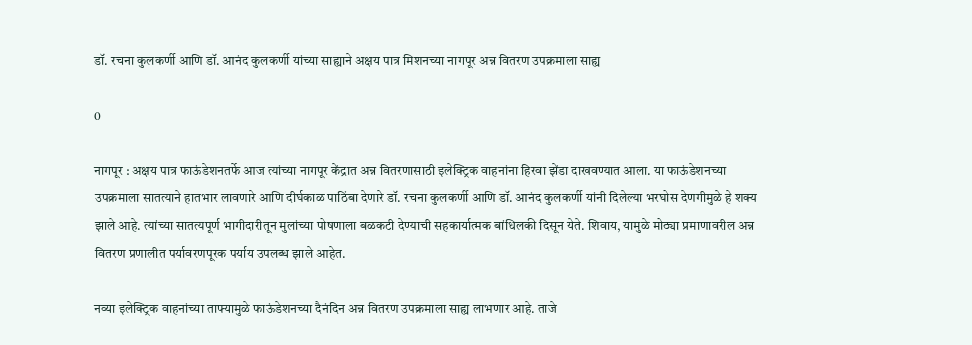डॉ. रचना कुलकर्णी आणि डॉ. आनंद कुलकर्णी यांच्या साह्याने अक्षय पात्र मिशनच्या नागपूर अन्न वितरण उपक्रमाला साह्य

0

नागपूर : अक्षय पात्र फाऊंडेशनतर्फे आज त्यांच्या नागपूर केंद्रात अन्न वितरणासाठी इलेक्ट्रिक वाहनांना हिरवा झेंडा दाखवण्यात आला. या फाऊंडेशनच्या उपक्रमाला सातत्याने हातभार लावणारे आणि दीर्घकाळ पाठिंबा देणारे डॉ. रचना कुलकर्णी आणि डॉ. आनंद कुलकर्णी यांनी दिलेल्या भरघोस देणगीमुळे हे शक्य झाले आहे. त्यांच्या सातत्यपूर्ण भागीदारीतून मुलांच्या पोषणाला बळकटी देण्याची सहकार्यात्मक बांधिलकी दिसून येते. शिवाय, यामुळे मोठ्या प्रमाणावरील अन्न वितरण प्रणालीत पर्यावरणपूरक पर्याय उपलब्ध झाले आहेत.

नव्या इलेक्ट्रिक वाहनांच्या ताफ्यामुळे फाऊंडेशनच्या दैनंदिन अन्न वितरण उपक्रमाला साह्य लाभणार आहे. ताजे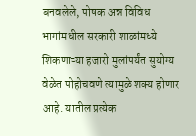बनवलेले, पोषक अन्न विविध भागांमधील सरकारी शाळांमध्ये शिकणाऱ्या हजारो मुलांपर्यंत सुयोग्य वेळेत पोहोचवणे त्यामुळे शक्य होणार आहे. यातील प्रत्येक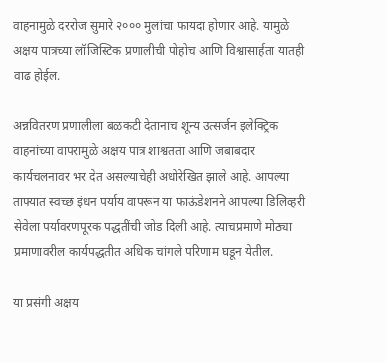वाहनामुळे दररोज सुमारे २००० मुलांचा फायदा होणार आहे. यामुळे अक्षय पात्रच्या लॉजिस्टिक प्रणालीची पोहोच आणि विश्वासार्हता यातही वाढ होईल.

अन्नवितरण प्रणालीला बळकटी देतानाच शून्य उत्सर्जन इलेक्ट्रिक वाहनांच्या वापरामुळे अक्षय पात्र शाश्वतता आणि जबाबदार कार्यचलनावर भर देत असल्याचेही अधोरेखित झाले आहे. आपल्या ताफ्यात स्वच्छ इंधन पर्याय वापरून या फाऊंडेशनने आपल्या डिलिव्हरी सेवेला पर्यावरणपूरक पद्धतींची जोड दिली आहे. त्याचप्रमाणे मोठ्या प्रमाणावरील कार्यपद्धतीत अधिक चांगले परिणाम घडून येतील.

या प्रसंगी अक्षय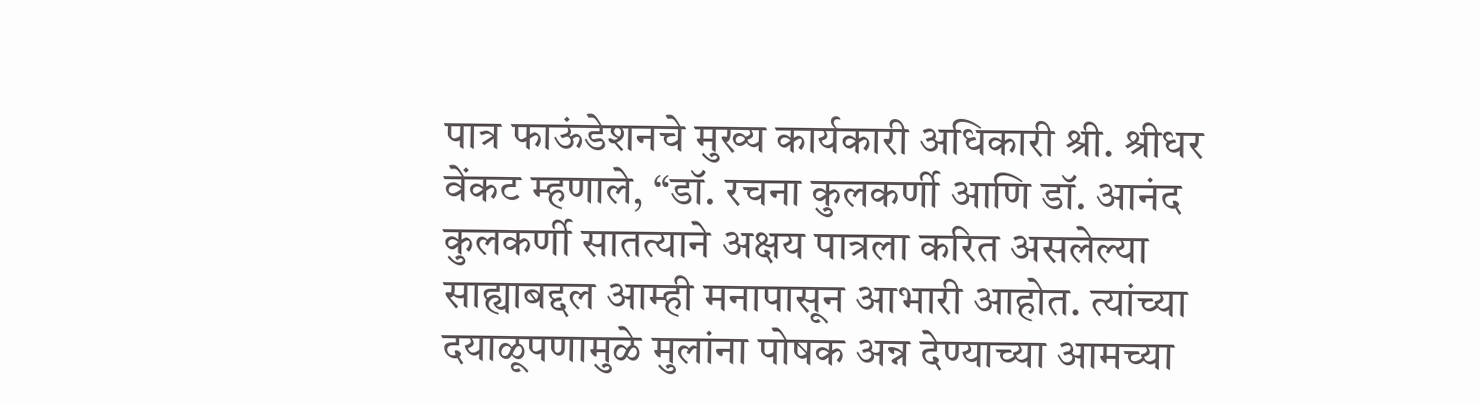पात्र फाऊंडेशनचे मुख्य कार्यकारी अधिकारी श्री. श्रीधर वेंकट म्हणाले, “डॉ. रचना कुलकर्णी आणि डॉ. आनंद कुलकर्णी सातत्याने अक्षय पात्रला करित असलेल्या साह्याबद्दल आम्ही मनापासून आभारी आहोत. त्यांच्या दयाळूपणामुळे मुलांना पोषक अन्न देण्याच्या आमच्या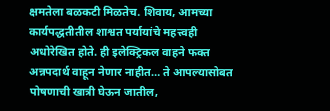क्षमतेला बळकटी मिळतेच. शिवाय, आमच्या कार्यपद्धतीतील शाश्वत पर्यायांचे महत्त्वही अधोरेखित होते. ही इलेक्ट्रिकल वाहने फक्त अन्नपदार्थ वाहून नेणार नाहीत… ते आपल्यासोबत पोषणाची खात्री घेऊन जातील,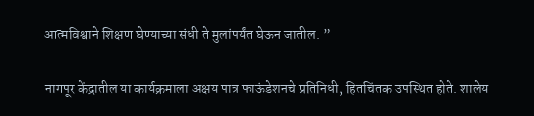आत्मविश्वाने शिक्षण घेण्याच्या संधी ते मुलांपर्यंत घेऊन जातील. ”

नागपूर केंद्रातील या कार्यक्रमाला अक्षय पात्र फाऊंडेशनचे प्रतिनिधी, हितचिंतक उपस्थित होते. शालेय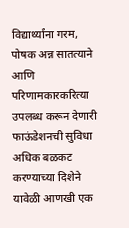विद्यार्थ्यांना गरम, पोषक अन्न सातत्याने आणि परिणामकारकरित्या उपलब्ध करून देणारी फाऊंडेशनची सुविधा अधिक बळकट करण्याच्या दिशेने यावेळी आणखी एक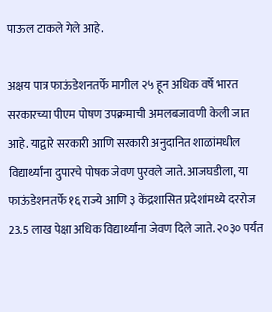पाऊल टाकले गेले आहे.

अक्षय पात्र फाऊंडेशनतर्फे मागील २५ हून अधिक वर्षे भारत सरकारच्या पीएम पोषण उपक्रमाची अमलबजावणी केली जात आहे. याद्वारे सरकारी आणि सरकारी अनुदानित शाळांमधील विद्यार्थ्यांना दुपारचे पोषक जेवण पुरवले जाते. आजघडीला, या फाऊंडेशनतर्फे १६ राज्ये आणि ३ केंद्रशासित प्रदेशांमध्ये दररोज 23.5 लाख पेक्षा अधिक विद्यार्थ्यांना जेवण दिले जाते. २०३० पर्यंत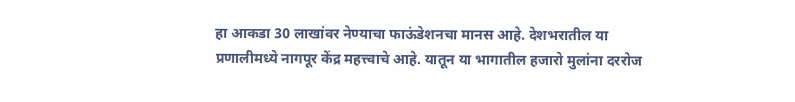हा आकडा 30 लाखांवर नेण्याचा फाऊंडेशनचा मानस आहे. देशभरातील या प्रणालीमध्ये नागपूर केंद्र महत्त्वाचे आहे. यातून या भागातील हजारो मुलांना दररोज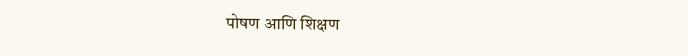पोषण आणि शिक्षण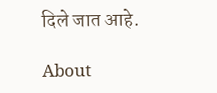दिले जात आहे.

About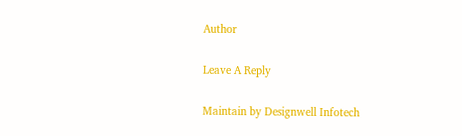Author

Leave A Reply

Maintain by Designwell Infotech